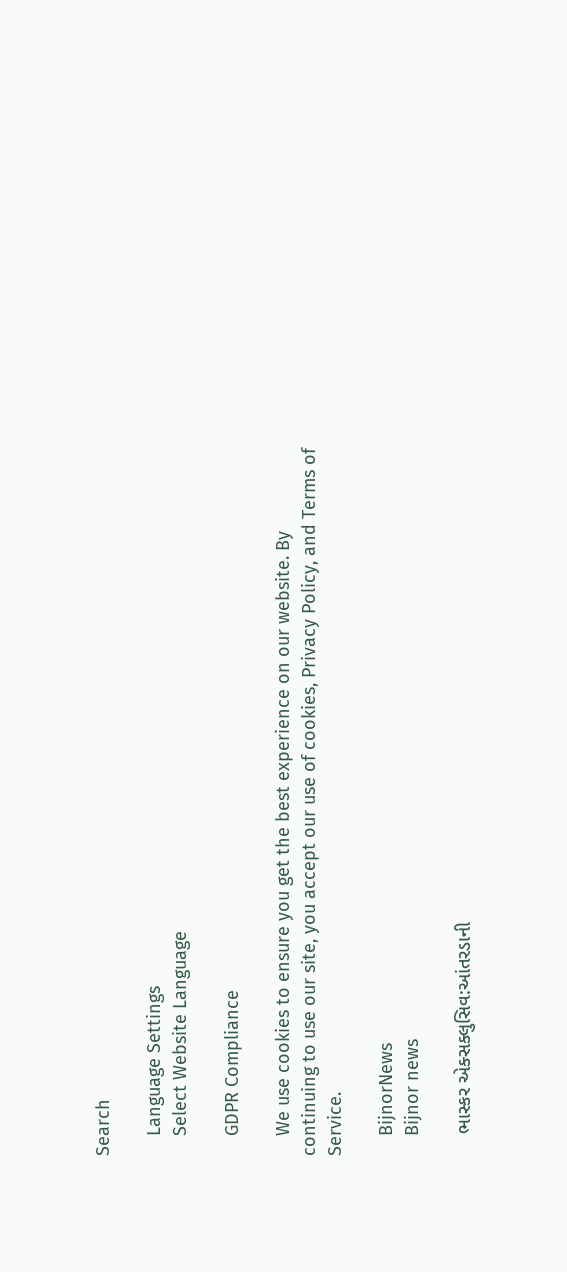Search

    Language Settings
    Select Website Language

    GDPR Compliance

    We use cookies to ensure you get the best experience on our website. By continuing to use our site, you accept our use of cookies, Privacy Policy, and Terms of Service.

    BijnorNews
    Bijnor news

    ભાસ્કર એક્સક્લુસિવ:આંતરડાની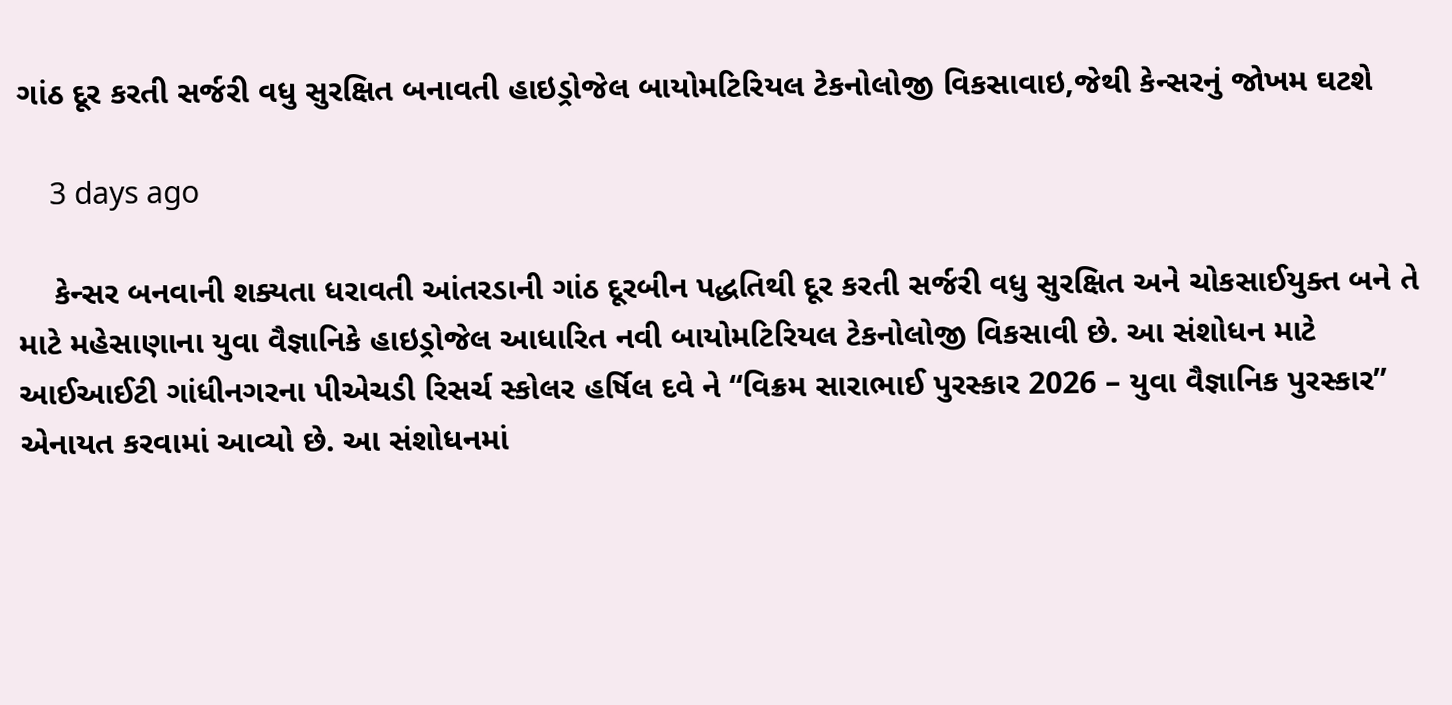ગાંઠ દૂર કરતી સર્જરી વધુ સુરક્ષિત બનાવતી હાઇડ્રોજેલ બાયોમટિરિયલ ટેકનોલોજી વિકસાવાઇ,જેથી કેન્સરનું જોખમ ઘટશે

    3 days ago

    કેન્સર બનવાની શક્યતા ધરાવતી આંતરડાની ગાંઠ દૂરબીન પદ્ધતિથી દૂર કરતી સર્જરી વધુ સુરક્ષિત અને ચોકસાઈયુક્ત બને તે માટે મહેસાણાના યુવા વૈજ્ઞાનિકે હાઇડ્રોજેલ આધારિત નવી બાયોમટિરિયલ ટેકનોલોજી વિકસાવી છે. આ સંશોધન માટે આઈઆઈટી ગાંધીનગરના પીએચડી રિસર્ચ સ્કોલર હર્ષિલ દવે ને “વિક્રમ સારાભાઈ પુરસ્કાર 2026 – યુવા વૈજ્ઞાનિક પુરસ્કાર” એનાયત કરવામાં આવ્યો છે. આ સંશોધનમાં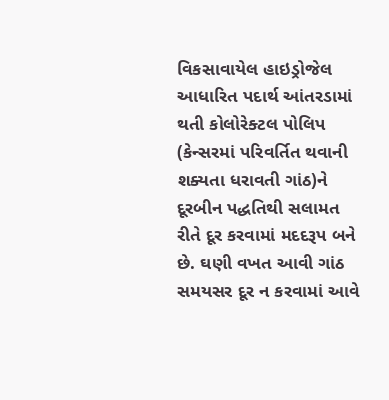વિકસાવાયેલ હાઇડ્રોજેલ આધારિત પદાર્થ આંતરડામાં થતી કોલોરેક્ટલ પોલિપ (કેન્સરમાં પરિવર્તિત થવાની શક્યતા ધરાવતી ગાંઠ)ને દૂરબીન પદ્ધતિથી સલામત રીતે દૂર કરવામાં મદદરૂપ બને છે. ઘણી વખત આવી ગાંઠ સમયસર દૂર ન કરવામાં આવે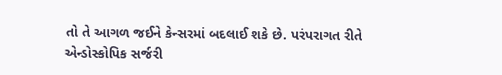તો તે આગળ જઈને કેન્સરમાં બદલાઈ શકે છે. પરંપરાગત રીતે એન્ડોસ્કોપિક સર્જરી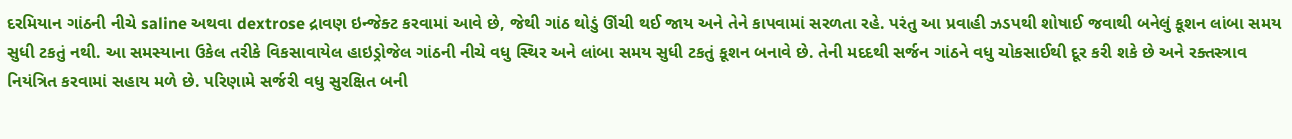દરમિયાન ગાંઠની નીચે saline અથવા dextrose દ્રાવણ ઇન્જેક્ટ કરવામાં આવે છે, જેથી ગાંઠ થોડું ઊંચી થઈ જાય અને તેને કાપવામાં સરળતા રહે. પરંતુ આ પ્રવાહી ઝડપથી શોષાઈ જવાથી બનેલું કૂશન લાંબા સમય સુધી ટકતું નથી. આ સમસ્યાના ઉકેલ તરીકે વિકસાવાયેલ હાઇડ્રોજેલ ગાંઠની નીચે વધુ સ્થિર અને લાંબા સમય સુધી ટકતું કૂશન બનાવે છે. તેની મદદથી સર્જન ગાંઠને વધુ ચોકસાઈથી દૂર કરી શકે છે અને રક્તસ્ત્રાવ નિયંત્રિત કરવામાં સહાય મળે છે. પરિણામે સર્જરી વધુ સુરક્ષિત બની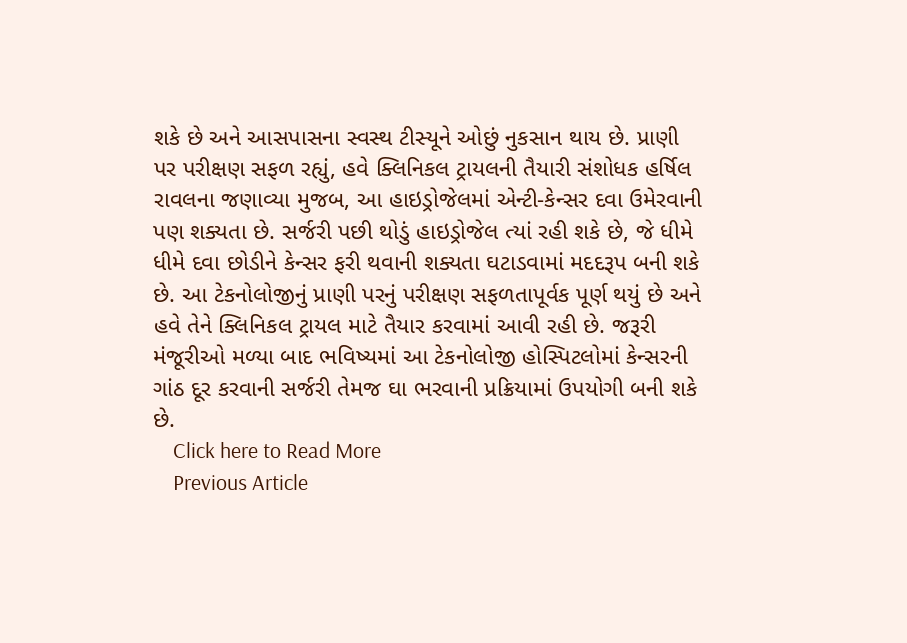શકે છે અને આસપાસના સ્વસ્થ ટીસ્યૂને ઓછું નુકસાન થાય છે. પ્રાણી પર પરીક્ષણ સફળ રહ્યું, હવે ક્લિનિકલ ટ્રાયલની તૈયારી સંશોધક હર્ષિલ રાવલના જણાવ્યા મુજબ, આ હાઇડ્રોજેલમાં એન્ટી-કેન્સર દવા ઉમેરવાની પણ શક્યતા છે. સર્જરી પછી થોડું હાઇડ્રોજેલ ત્યાં રહી શકે છે, જે ધીમે ધીમે દવા છોડીને કેન્સર ફરી થવાની શક્યતા ઘટાડવામાં મદદરૂપ બની શકે છે. આ ટેકનોલોજીનું પ્રાણી પરનું પરીક્ષણ સફળતાપૂર્વક પૂર્ણ થયું છે અને હવે તેને ક્લિનિકલ ટ્રાયલ માટે તૈયાર કરવામાં આવી રહી છે. જરૂરી મંજૂરીઓ મળ્યા બાદ ભવિષ્યમાં આ ટેકનોલોજી હોસ્પિટલોમાં કેન્સરની ગાંઠ દૂર કરવાની સર્જરી તેમજ ઘા ભરવાની પ્રક્રિયામાં ઉપયોગી બની શકે છે.
    Click here to Read More
    Previous Article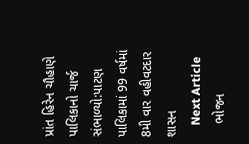પ્રાંત હિરેન ચૌહાણે પાલિકાનો ચાર્જ સંભાળ્યો:પાટણ પાલિકામાં 99 વર્ષમાં 8મી વાર વહીવટદાર શાસન
    Next Article
    ભોજન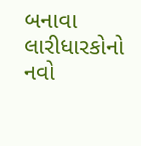બનાવા લારીધારકોનો નવો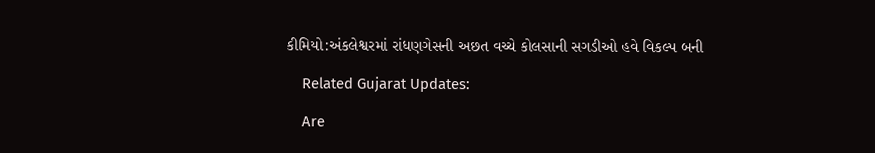કીમિયો:અંકલેશ્વરમાં રાંધણગેસની અછત વચ્ચે કોલસાની સગડીઓ હવે વિકલ્પ બની

    Related Gujarat Updates:

    Are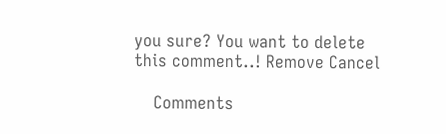you sure? You want to delete this comment..! Remove Cancel

    Comments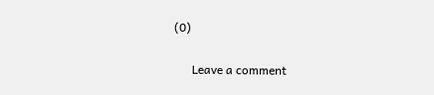(0)

      Leave a comment